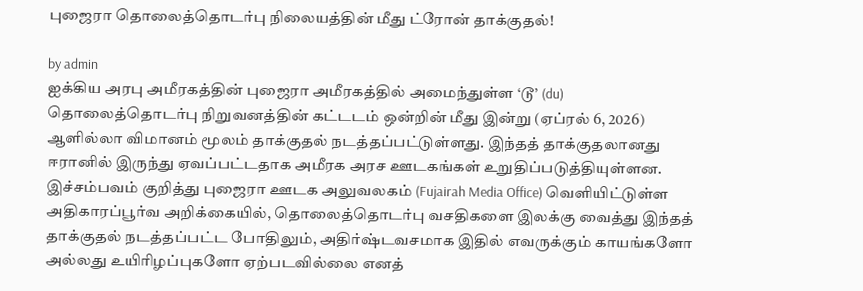புஜைரா தொலைத்தொடர்பு நிலையத்தின் மீது ட்ரோன் தாக்குதல்!

by admin
ஐக்கிய அரபு அமீரகத்தின் புஜைரா அமீரகத்தில் அமைந்துள்ள ‘டூ’ (du) தொலைத்தொடர்பு நிறுவனத்தின் கட்டடம் ஒன்றின் மீது இன்று (ஏப்ரல் 6, 2026) ஆளில்லா விமானம் மூலம் தாக்குதல் நடத்தப்பட்டுள்ளது. இந்தத் தாக்குதலானது ஈரானில் இருந்து ஏவப்பட்டதாக அமீரக அரச ஊடகங்கள் உறுதிப்படுத்தியுள்ளன.
இச்சம்பவம் குறித்து புஜைரா ஊடக அலுவலகம் (Fujairah Media Office) வெளியிட்டுள்ள அதிகாரப்பூர்வ அறிக்கையில், தொலைத்தொடர்பு வசதிகளை இலக்கு வைத்து இந்தத் தாக்குதல் நடத்தப்பட்ட போதிலும், அதிர்ஷ்டவசமாக இதில் எவருக்கும் காயங்களோ அல்லது உயிரிழப்புகளோ ஏற்படவில்லை எனத்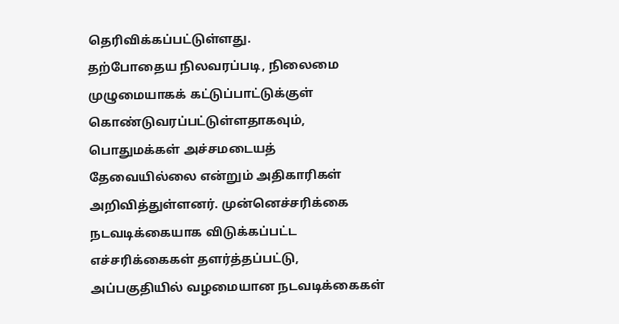தெரிவிக்கப்பட்டுள்ளது.
தற்போதைய நிலவரப்படி, நிலைமை முழுமையாகக் கட்டுப்பாட்டுக்குள் கொண்டுவரப்பட்டுள்ளதாகவும், பொதுமக்கள் அச்சமடையத் தேவையில்லை என்றும் அதிகாரிகள் அறிவித்துள்ளனர். முன்னெச்சரிக்கை நடவடிக்கையாக விடுக்கப்பட்ட எச்சரிக்கைகள் தளர்த்தப்பட்டு, அப்பகுதியில் வழமையான நடவடிக்கைகள்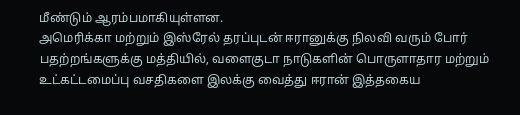மீண்டும் ஆரம்பமாகியுள்ளன.
அமெரிக்கா மற்றும் இஸ்ரேல் தரப்புடன் ஈரானுக்கு நிலவி வரும் போர் பதற்றங்களுக்கு மத்தியில், வளைகுடா நாடுகளின் பொருளாதார மற்றும் உட்கட்டமைப்பு வசதிகளை இலக்கு வைத்து ஈரான் இத்தகைய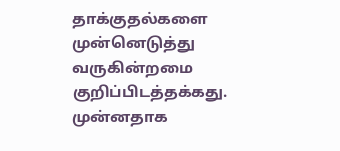தாக்குதல்களை முன்னெடுத்து வருகின்றமை குறிப்பிடத்தக்கது. முன்னதாக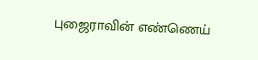புஜைராவின் எண்ணெய்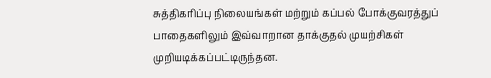சுத்திகரிப்பு நிலையங்கள் மற்றும் கப்பல் போக்குவரத்துப் பாதைகளிலும் இவ்வாறான தாக்குதல் முயற்சிகள் முறியடிக்கப்பட்டிருந்தன.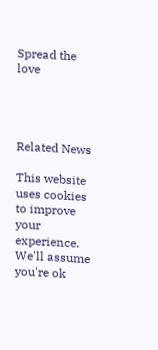Spread the love




Related News

This website uses cookies to improve your experience. We'll assume you're ok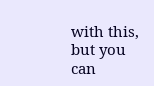with this, but you can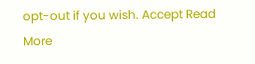opt-out if you wish. Accept Read More